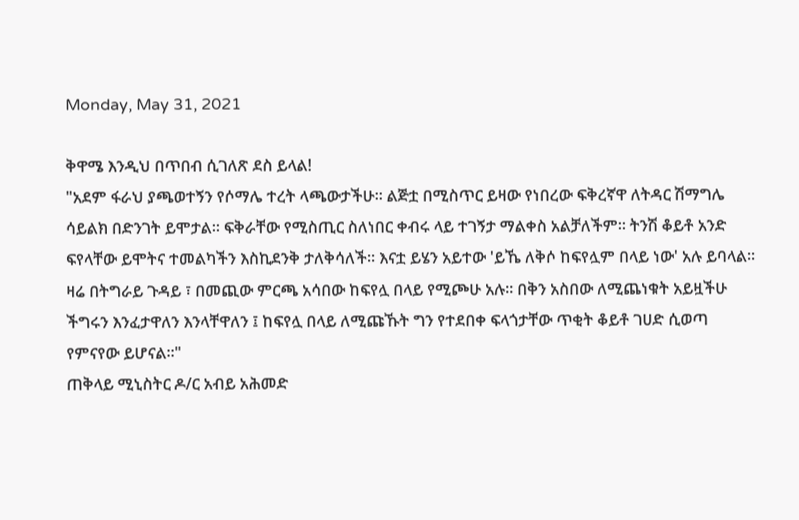Monday, May 31, 2021

ቅዋሜ እንዲህ በጥበብ ሲገለጽ ደስ ይላል!
"አደም ፋራህ ያጫወተኝን የሶማሌ ተረት ላጫውታችሁ። ልጅቷ በሚስጥር ይዛው የነበረው ፍቅረኛዋ ለትዳር ሽማግሌ ሳይልክ በድንገት ይሞታል። ፍቅራቸው የሚስጢር ስለነበር ቀብሩ ላይ ተገኝታ ማልቀስ አልቻለችም። ትንሽ ቆይቶ አንድ ፍየላቸው ይሞትና ተመልካችን እስኪደንቅ ታለቅሳለች። እናቷ ይሄን አይተው 'ይኼ ለቅሶ ከፍየሏም በላይ ነው' አሉ ይባላል። ዛሬ በትግራይ ጉዳይ ፣ በመጪው ምርጫ አሳበው ከፍየሏ በላይ የሚጮሁ አሉ። በቅን አስበው ለሚጨነቁት አይዟችሁ ችግሩን እንፈታዋለን እንላቸዋለን ፤ ከፍየሏ በላይ ለሚጩኹት ግን የተደበቀ ፍላጎታቸው ጥቂት ቆይቶ ገሀድ ሲወጣ የምናየው ይሆናል።"
ጠቅላይ ሚኒስትር ዶ/ር አብይ አሕመድ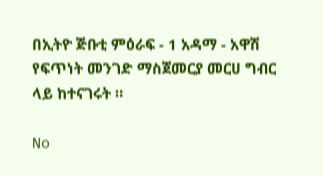በኢትዮ ጅቡቲ ምዕራፍ - 1 አዳማ - አዋሽ የፍጥነት መንገድ ማስጀመርያ መርሀ ግብር ላይ ከተናገሩት ።

No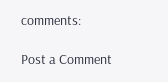comments:

Post a Comment